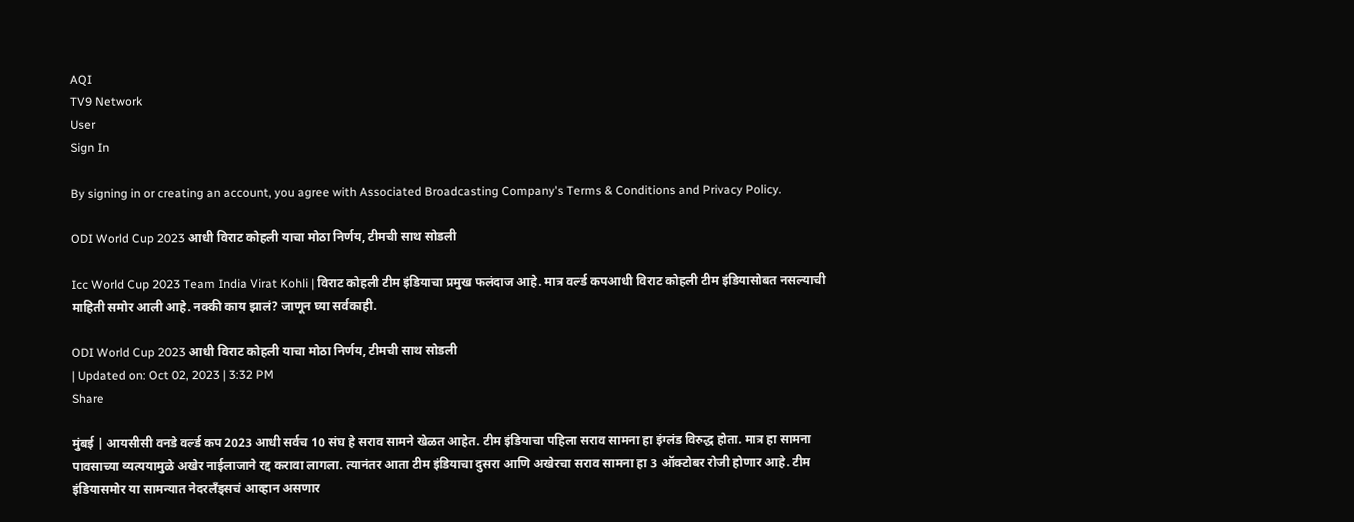AQI
TV9 Network
User
Sign In

By signing in or creating an account, you agree with Associated Broadcasting Company's Terms & Conditions and Privacy Policy.

ODI World Cup 2023 आधी विराट कोहली याचा मोठा निर्णय, टीमची साथ सोडली

Icc World Cup 2023 Team India Virat Kohli | विराट कोहली टीम इंडियाचा प्रमुख फलंदाज आहे. मात्र वर्ल्ड कपआधी विराट कोहली टीम इंडियासोबत नसल्याची माहिती समोर आली आहे. नक्की काय झालं? जाणून घ्या सर्वकाही.

ODI World Cup 2023 आधी विराट कोहली याचा मोठा निर्णय, टीमची साथ सोडली
| Updated on: Oct 02, 2023 | 3:32 PM
Share

मुंबई | आयसीसी वनडे वर्ल्ड कप 2023 आधी सर्वच 10 संघ हे सराव सामने खेळत आहेत. टीम इंडियाचा पहिला सराव सामना हा इंग्लंड विरुद्ध होता. मात्र हा सामना पावसाच्या व्यत्ययामुळे अखेर नाईलाजाने रद्द करावा लागला. त्यानंतर आता टीम इंडियाचा दुसरा आणि अखेरचा सराव सामना हा 3 ऑक्टोबर रोजी होणार आहे. टीम इंडियासमोर या सामन्यात नेदरलँड्सचं आव्हान असणार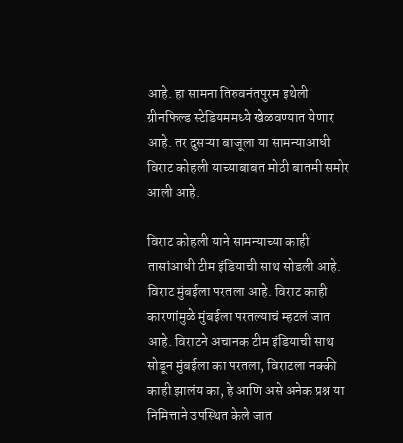आहे. हा सामना तिरुवनंतपुरम इथेली ग्रीनफिल्ड स्टेडियममध्ये खेळवण्यात येणार आहे. तर दुसऱ्या बाजूला या सामन्याआधी विराट कोहली याच्याबाबत मोठी बातमी समोर आली आहे.

विराट कोहली याने सामन्याच्या काही तासांआधी टीम इंडियाची साथ सोडली आहे. विराट मुंबईला परतला आहे. विराट काही कारणांमुळे मुंबईला परतल्याचं म्हटलं जात आहे. विराटने अचानक टीम इंडियाची साथ सोडून मुंबईला का परतला, विराटला नक्की काही झालंय का, हे आणि असे अनेक प्रश्न या निमित्ताने उपस्थित केले जात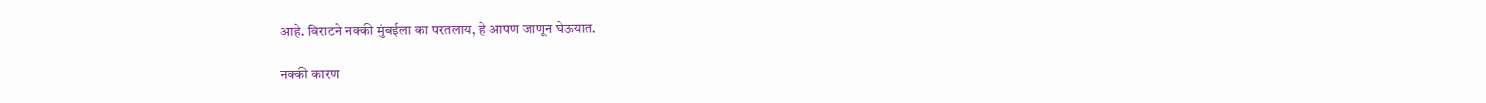आहे. विराटने नक्की मुंबईला का परतलाय, हे आपण जाणून घेऊयात.

नक्की कारण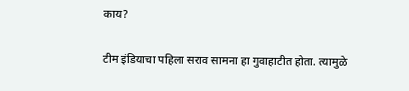काय?

टीम इंडियाचा पहिला सराव सामना हा गुवाहाटीत होता. त्यामुळे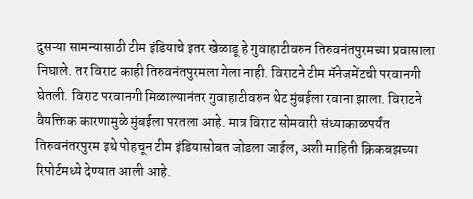दुसऱ्या सामन्यासाठी टीम इंडियाचे इतर खेळाडू हे गुवाहाटीवरुन तिरुवनंतपुरमच्या प्रवासाला निघाले. तर विराट काही तिरुवनंतपुरमला गेला नाही. विराटने टीम मॅनेजमेंटची परवानगी घेतली. विराट परवानगी मिळाल्यानंतर गुवाहाटीवरुन थेट मुंबईला रवाना झाला. विराटने वैयक्तिक कारणामुळे मुंबईला परतला आहे. मात्र विराट सोमवारी संध्याकाळपर्यंत तिरुवनंतरपुरम इथे पोहचून टीम इंडियासोबत जोडला जाईल, अशी माहिती क्रिकबझच्या रिपोर्टमध्ये देण्यात आली आहे.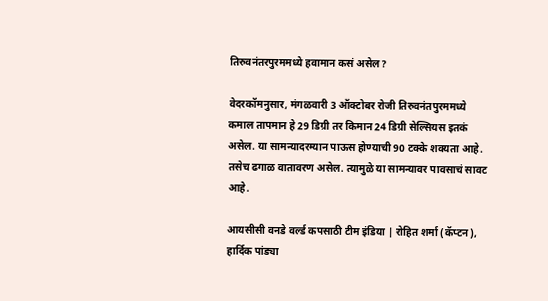तिरुवनंतरपुरममध्ये हवामान कसं असेल?

वेदरकॉमनुसार, मंगळवारी 3 ऑक्टोबर रोजी तिरुवनंतपुरममध्ये कमाल तापमान हे 29 डिग्री तर किमान 24 डिग्री सेल्सियस इतकं असेल. या सामन्यादरम्यान पाऊस होण्याची 90 टक्के शक्यता आहे. तसेच ढगाळ वातावरण असेल. त्यामुळे या सामन्यावर पावसाचं सावट आहे.

आयसीसी वनडे वर्ल्ड कपसाठी टीम इंडिया | रोहित शर्मा (कॅप्टन), हार्दिक पांड्या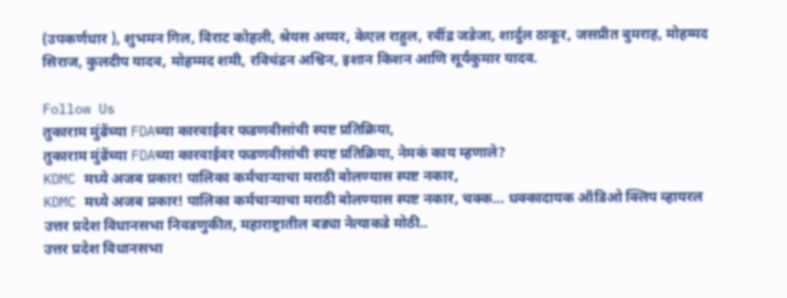(उपकर्णधार ), शुभमन गिल, विराट कोहली, श्रेयस अय्यर, केएल राहुल, रवींद्र जडेजा, शार्दुल ठाकूर, जसप्रीत बुमराह, मोहम्मद सिराज, कुलदीप यादव, मोहम्मद शमी, रविचंद्रन अश्विन, इशान किशन आणि सूर्यकुमार यादव.

Follow Us
तुकाराम मुंढेंच्या FDAच्या कारवाईवर फडणवीसांची स्पष्ट प्रतिक्रिया,
तुकाराम मुंढेंच्या FDAच्या कारवाईवर फडणवीसांची स्पष्ट प्रतिक्रिया, नेमकं काय म्हणाले?
KDMC मध्ये अजब प्रकार! पालिका कर्मचाऱ्याचा मराठी बोलण्यास स्पष्ट नकार,
KDMC मध्ये अजब प्रकार! पालिका कर्मचाऱ्याचा मराठी बोलण्यास स्पष्ट नकार, चक्क... धक्कादायक ऑडिओ क्लिप व्हायरल
उत्तर प्रदेश विधानसभा निवडणुकीत, महाराष्ट्रातील बड्या नेत्याकडे मोठी..
उत्तर प्रदेश विधानसभा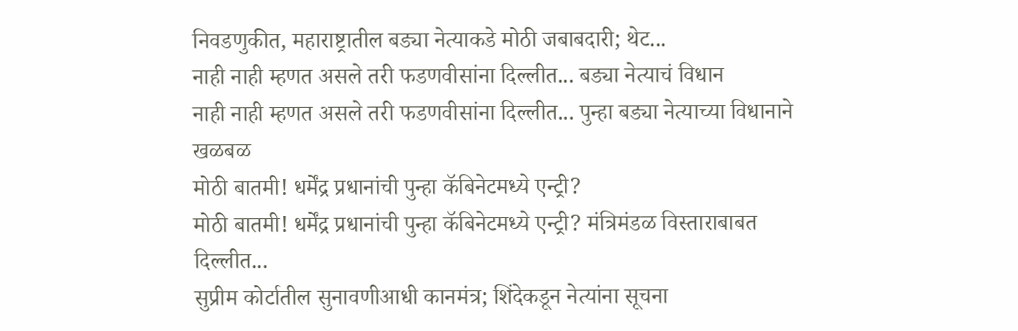निवडणुकीत, महाराष्ट्रातील बड्या नेत्याकडे मोठी जबाबदारी; थेट...
नाही नाही म्हणत असले तरी फडणवीसांना दिल्लीत... बड्या नेत्याचं विधान
नाही नाही म्हणत असले तरी फडणवीसांना दिल्लीत... पुन्हा बड्या नेत्याच्या विधानाने खळबळ
मोठी बातमी! धर्मेंद्र प्रधानांची पुन्हा कॅबिनेटमध्ये एन्ट्री?
मोठी बातमी! धर्मेंद्र प्रधानांची पुन्हा कॅबिनेटमध्ये एन्ट्री? मंत्रिमंडळ विस्ताराबाबत दिल्लीत...
सुप्रीम कोर्टातील सुनावणीआधी कानमंत्र; शिंदेकडून नेत्यांना सूचना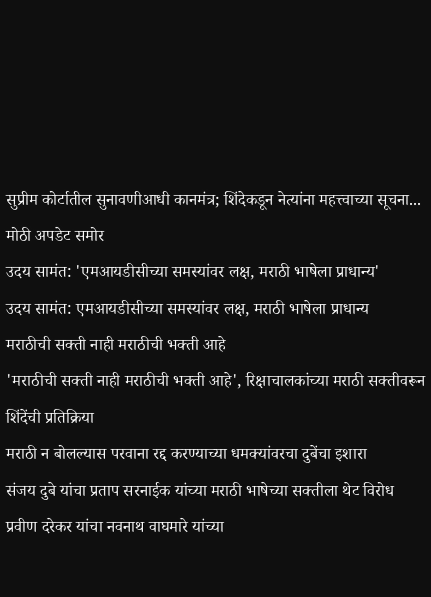सुप्रीम कोर्टातील सुनावणीआधी कानमंत्र; शिंदेकडून नेत्यांना महत्त्वाच्या सूचना... मोठी अपडेट समोर
उदय सामंत: 'एमआयडीसीच्या समस्यांवर लक्ष, मराठी भाषेला प्राधान्य'
उदय सामंत: एमआयडीसीच्या समस्यांवर लक्ष, मराठी भाषेला प्राधान्य
मराठीची सक्ती नाही मराठीची भक्ती आहे
'मराठीची सक्ती नाही मराठीची भक्ती आहे', रिक्षाचालकांच्या मराठी सक्तीवरून शिंदेंची प्रतिक्रिया
मराठी न बोलल्यास परवाना रद्द करण्याच्या धमक्यांवरचा दुबेंचा इशारा
संजय दुबे यांचा प्रताप सरनाईक यांच्या मराठी भाषेच्या सक्तीला थेट विरोध
प्रवीण दरेकर यांचा नवनाथ वाघमारे यांच्या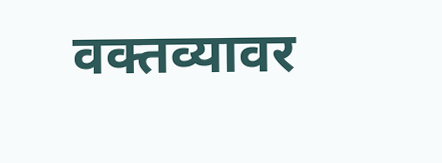वक्तव्यावर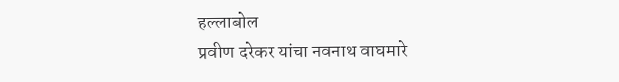हल्लाबोल
प्रवीण दरेकर यांचा नवनाथ वाघमारे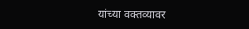यांच्या वक्तव्यावर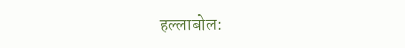हल्लाबोल: